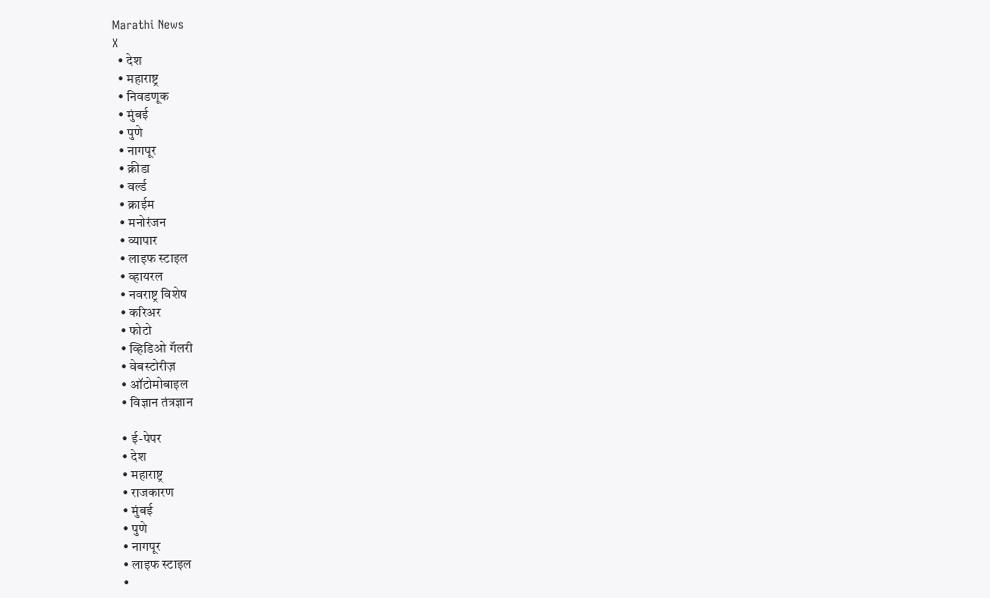Marathi News
X
  • देश
  • महाराष्ट्र
  • निवडणूक
  • मुंबई
  • पुणे
  • नागपूर
  • क्रीडा
  • वर्ल्ड
  • क्राईम
  • मनोरंजन
  • व्यापार
  • लाइफ स्टाइल
  • व्हायरल
  • नवराष्ट्र विशेष
  • करिअर
  • फोटो
  • व्हिडिओ गॅलरी
  • वेबस्टोरीज़
  • ऑटोमोबाइल
  • विज्ञान तंत्रज्ञान

  • ई-पेपर
  • देश
  • महाराष्ट्र
  • राजकारण
  • मुंबई
  • पुणे
  • नागपूर
  • लाइफ स्टाइल
  •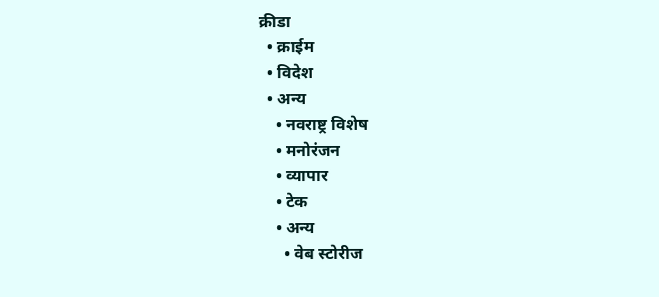क्रीडा
  • क्राईम
  • विदेश
  • अन्य
    • नवराष्ट्र विशेष
    • मनोरंजन
    • व्यापार
    • टेक
    • अन्य
      • वेब स्टोरीज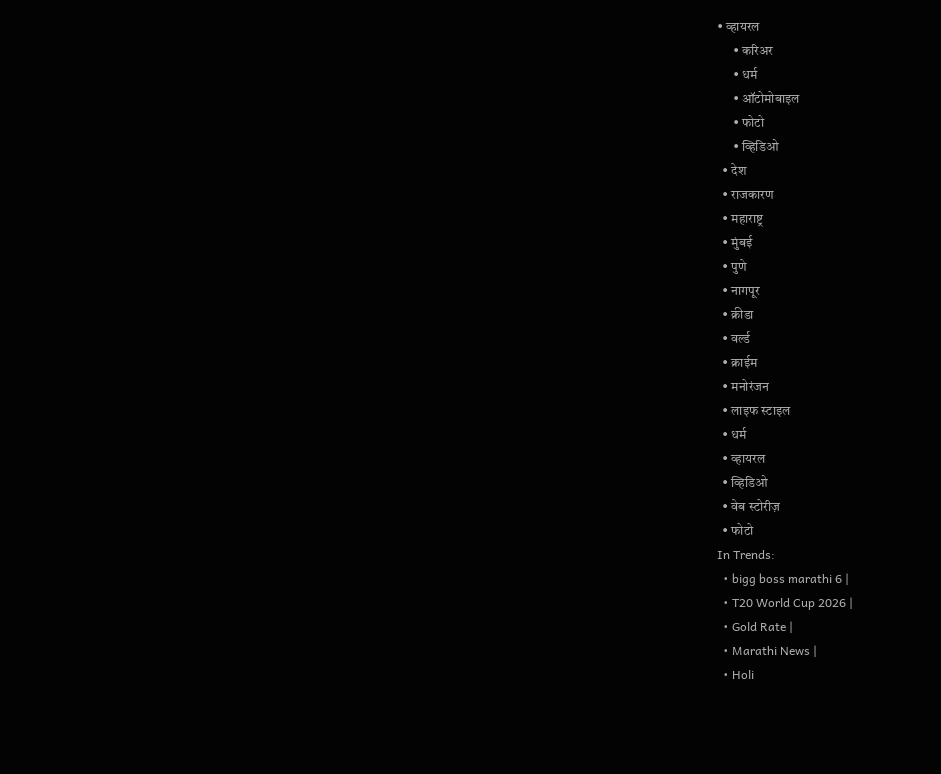• व्हायरल
      • करिअर
      • धर्म
      • ऑटोमोबाइल
      • फोटो
      • व्हिडिओ
  • देश
  • राजकारण
  • महाराष्ट्र
  • मुंबई
  • पुणे
  • नागपूर
  • क्रीडा
  • वर्ल्ड
  • क्राईम
  • मनोरंजन
  • लाइफ स्टाइल
  • धर्म
  • व्हायरल
  • व्हिडिओ
  • वेब स्टोरीज़
  • फोटो
In Trends:
  • bigg boss marathi 6 |
  • T20 World Cup 2026 |
  • Gold Rate |
  • Marathi News |
  • Holi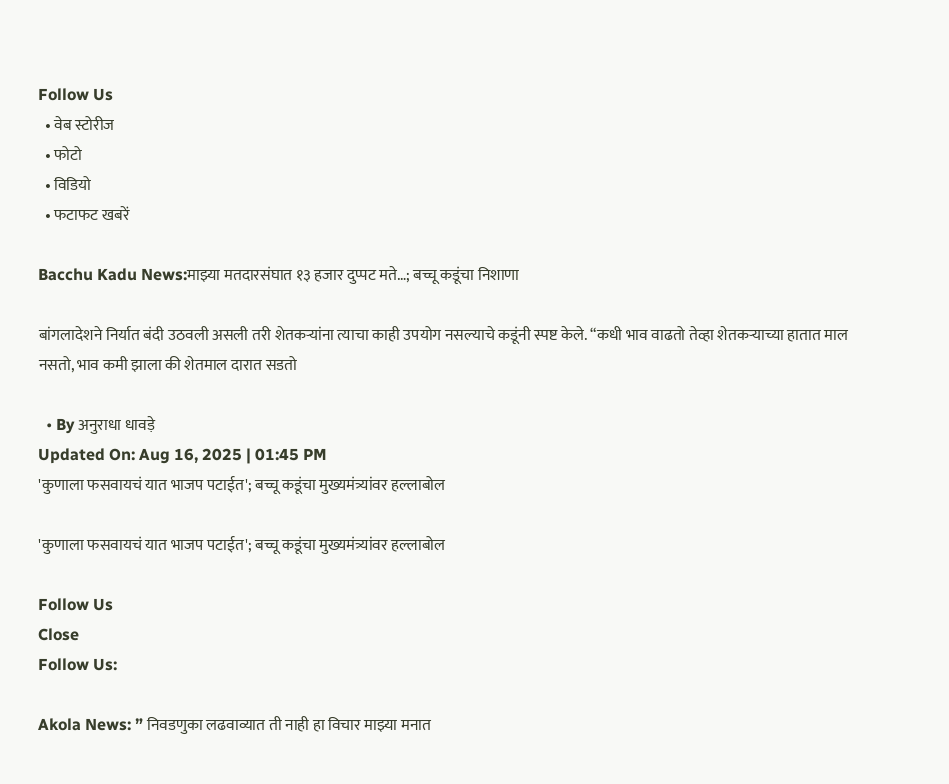Follow Us
  • वेब स्टोरीज
  • फोटो
  • विडियो
  • फटाफट खबरें

Bacchu Kadu News:माझ्या मतदारसंघात १३ हजार दुप्पट मते…; बच्चू कडूंचा निशाणा

बांगलादेशने निर्यात बंदी उठवली असली तरी शेतकऱ्यांना त्याचा काही उपयोग नसल्याचे कडूंनी स्पष्ट केले. “कधी भाव वाढतो तेव्हा शेतकऱ्याच्या हातात माल नसतो, भाव कमी झाला की शेतमाल दारात सडतो

  • By अनुराधा धावड़े
Updated On: Aug 16, 2025 | 01:45 PM
'कुणाला फसवायचं यात भाजप पटाईत'; बच्चू कडूंचा मुख्यमंत्र्यांवर हल्लाबोल

'कुणाला फसवायचं यात भाजप पटाईत'; बच्चू कडूंचा मुख्यमंत्र्यांवर हल्लाबोल

Follow Us
Close
Follow Us:

Akola News: ” निवडणुका लढवाव्यात ती नाही हा विचार माझ्या मनात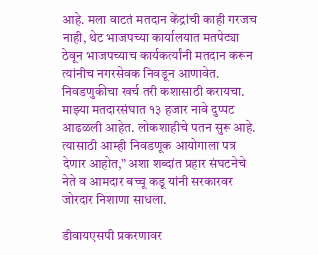आहे. मला वाटतं मतदान केंद्रांची काही गरजच नाही, थेट भाजपच्या कार्यालयात मतपेट्या ठेवून भाजपच्याच कार्यकर्त्यांनी मतदान करून त्यांनीच नगरसेवक निवडून आणावेत. निवडणुकीचा खर्च तरी कशासाठी करायचा. माझ्या मतदारसंघात १३ हजार नावे दुप्पट आढळली आहेत. लोकशाहीचे पतन सुरू आहे. त्यासाठी आम्ही निवडणूक आयोगाला पत्र देणार आहोत,” अशा शब्दांत प्रहार संघटनेचे नेते व आमदार बच्चू कडू यांनी सरकारवर जोरदार निशाणा साधला.

डीवायएसपी प्रकरणावर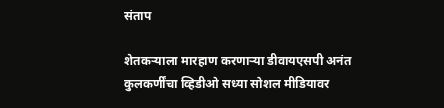संताप

शेतकऱ्याला मारहाण करणाऱ्या डीवायएसपी अनंत कुलकर्णींचा व्हिडीओ सध्या सोशल मीडियावर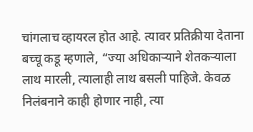चांगलाच व्हायरल होत आहे. त्यावर प्रतिक्रीया देताना बच्चू कडू म्हणाले, “ज्या अधिकाऱ्याने शेतकऱ्याला लाथ मारली, त्यालाही लाथ बसली पाहिजे. केवळ निलंबनाने काही होणार नाही, त्या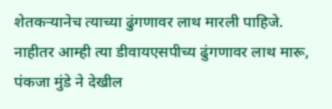शेतकऱ्यानेच त्याच्या ढुंगणावर लाथ मारली पाहिजे. नाहीतर आम्ही त्या डीवायएसपीच्य ढुंगणावर लाथ मारू, पंकजा मुंडे ने देखील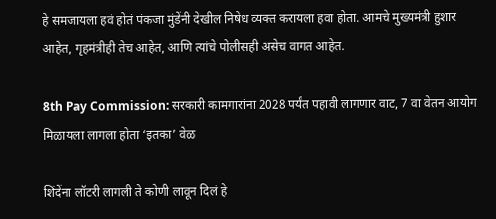हे समजायला हवं होतं पंकजा मुंडेंनी देखील निषेध व्यक्त करायला हवा होता. आमचे मुख्यमंत्री हुशार आहेत, गृहमंत्रीही तेच आहेत, आणि त्यांचे पोलीसही असेच वागत आहेत.

8th Pay Commission: सरकारी कामगारांना 2028 पर्यंत पहावी लागणार वाट, 7 वा वेतन आयोग मिळायला लागला होता ‘इतका’ वेळ

शिंदेंना लॉटरी लागली ते कोणी लावून दिलं हे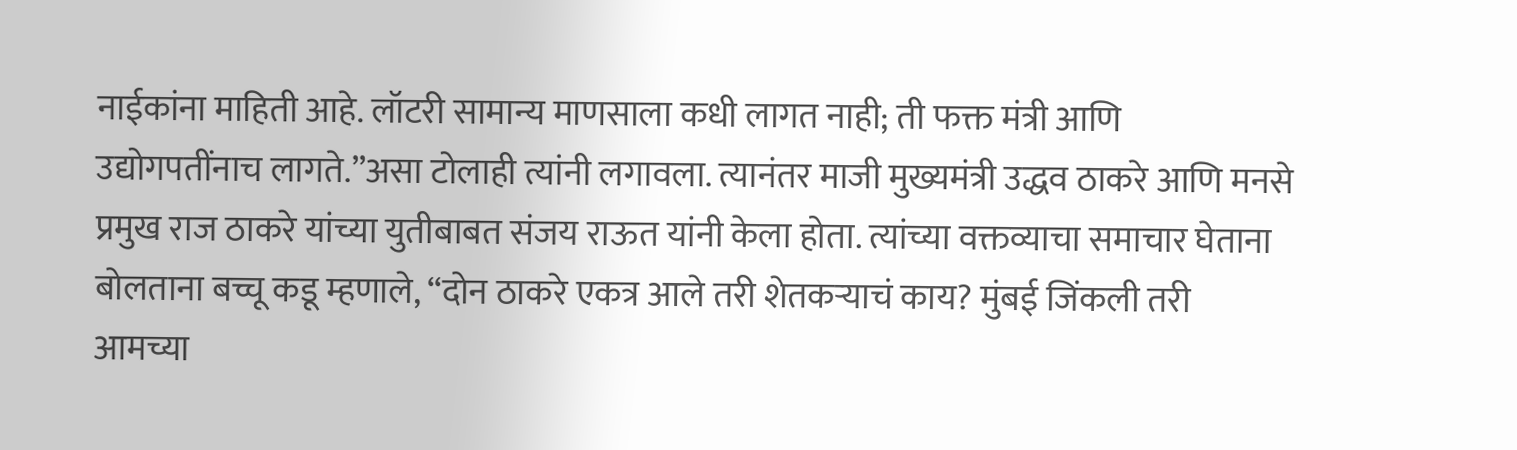नाईकांना माहिती आहे. लॉटरी सामान्य माणसाला कधी लागत नाही; ती फक्त मंत्री आणि उद्योगपतींनाच लागते.”असा टोलाही त्यांनी लगावला. त्यानंतर माजी मुख्यमंत्री उद्धव ठाकरे आणि मनसे प्रमुख राज ठाकरे यांच्या युतीबाबत संजय राऊत यांनी केला होता. त्यांच्या वक्तव्याचा समाचार घेताना बोलताना बच्चू कडू म्हणाले, “दोन ठाकरे एकत्र आले तरी शेतकऱ्याचं काय? मुंबई जिंकली तरी आमच्या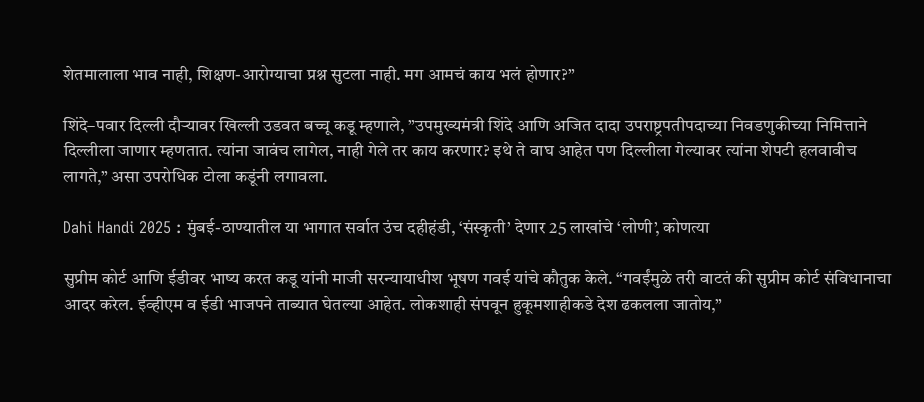शेतमालाला भाव नाही, शिक्षण-आरोग्याचा प्रश्न सुटला नाही. मग आमचं काय भलं होणार?”

शिंदे–पवार दिल्ली दौऱ्यावर खिल्ली उडवत बच्चू कडू म्हणाले, ”उपमुख्यमंत्री शिंदे आणि अजित दादा उपराष्ट्रपतीपदाच्या निवडणुकीच्या निमित्ताने दिल्लीला जाणार म्हणतात. त्यांना जावंच लागेल, नाही गेले तर काय करणार? इथे ते वाघ आहेत पण दिल्लीला गेल्यावर त्यांना शेपटी हलवावीच लागते,” असा उपरोधिक टोला कडूंनी लगावला.

Dahi Handi 2025 : मुंबई-ठाण्यातील या भागात सर्वात उंच दहीहंडी, ‘संस्कृती’ देणार 25 लाखांचे ‘लोणी’, कोणत्या

सुप्रीम कोर्ट आणि ईडीवर भाष्य करत कडू यांनी माजी सरन्यायाधीश भूषण गवई यांचे कौतुक केले. “गवईंमुळे तरी वाटतं की सुप्रीम कोर्ट संविधानाचा आदर करेल. ईव्हीएम व ईडी भाजपने ताब्यात घेतल्या आहेत. लोकशाही संपवून हुकूमशाहीकडे देश ढकलला जातोय,”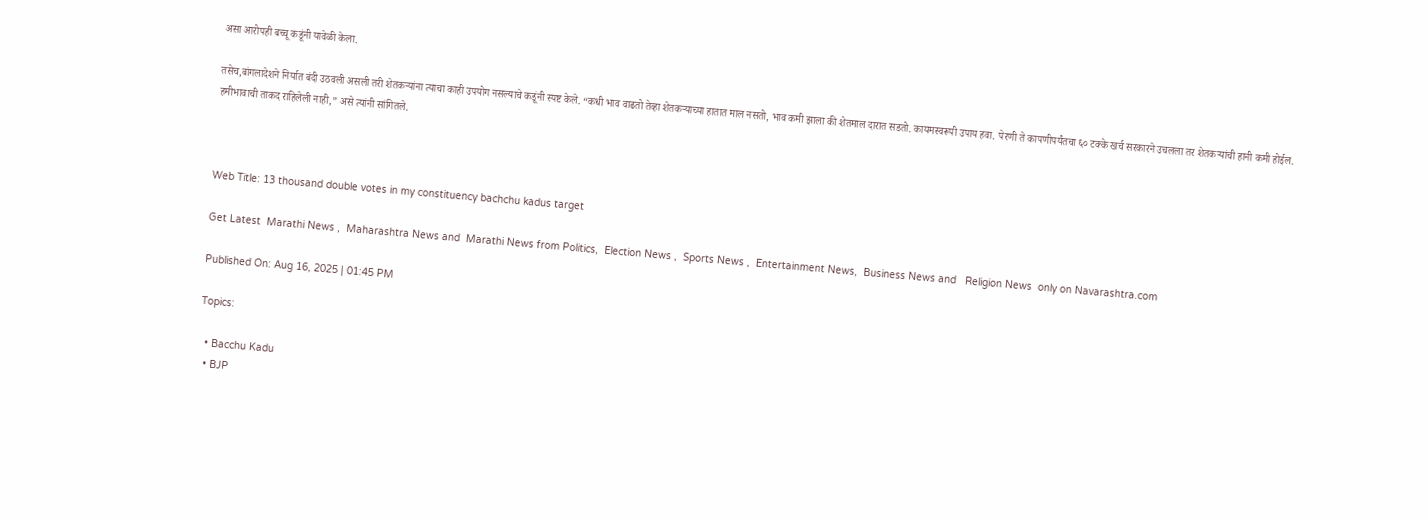असा आरोपही बच्चू कडूंनी यावेळी केला.

तसेच,बांगलादेशने निर्यात बंदी उठवली असली तरी शेतकऱ्यांना त्याचा काही उपयोग नसल्याचे कडूंनी स्पष्ट केले. “कधी भाव वाढतो तेव्हा शेतकऱ्याच्या हातात माल नसतो, भाव कमी झाला की शेतमाल दारात सडतो. कायमस्वरूपी उपाय हवा. पेरणी ते कापणीपर्यंतचा ६० टक्के खर्च सरकारने उचलला तर शेतकऱ्यांची हानी कमी होईल. हमीभावाची ताकद राहिलेली नाही,” असे त्यांनी सांगितले.



Web Title: 13 thousand double votes in my constituency bachchu kadus target

Get Latest  Marathi News ,  Maharashtra News and  Marathi News from Politics,  Election News ,  Sports News ,  Entertainment News,  Business News and   Religion News  only on Navarashtra.com

Published On: Aug 16, 2025 | 01:45 PM

Topics:

  • Bacchu Kadu
  • BJP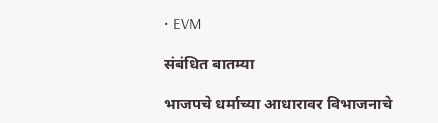• EVM

संबंधित बातम्या

भाजपचे धर्माच्या आधारावर विभाजनाचे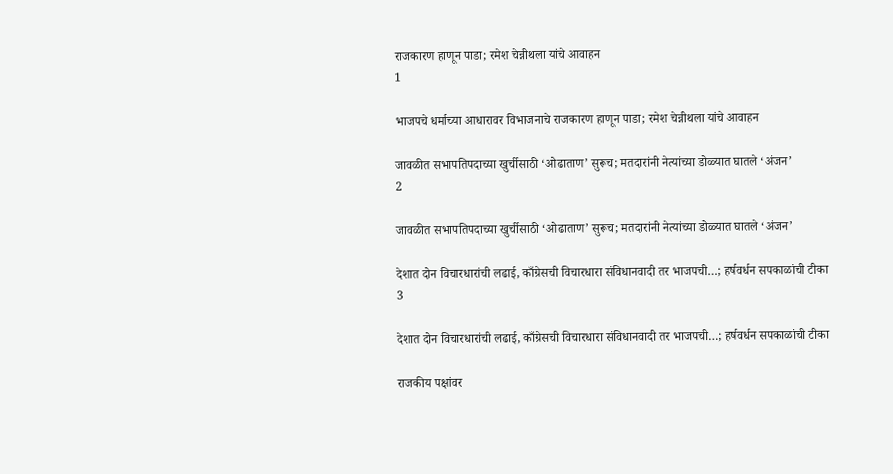राजकारण हाणून पाडा; रमेश चेन्नीथला यांचे आवाहन
1

भाजपचे धर्माच्या आधारावर विभाजनाचे राजकारण हाणून पाडा; रमेश चेन्नीथला यांचे आवाहन

जावळीत सभापतिपदाच्या खुर्चीसाठी ‘ओढाताण’ सुरूच; मतदारांनी नेत्यांच्या डोळ्यात घातले ‘अंजन’
2

जावळीत सभापतिपदाच्या खुर्चीसाठी ‘ओढाताण’ सुरूच; मतदारांनी नेत्यांच्या डोळ्यात घातले ‘अंजन’

देशात दोन विचारधारांची लढाई, काँग्रेसची विचारधारा संविधानवादी तर भाजपची…; हर्षवर्धन सपकाळांची टीका
3

देशात दोन विचारधारांची लढाई, काँग्रेसची विचारधारा संविधानवादी तर भाजपची…; हर्षवर्धन सपकाळांची टीका

राजकीय पक्षांवर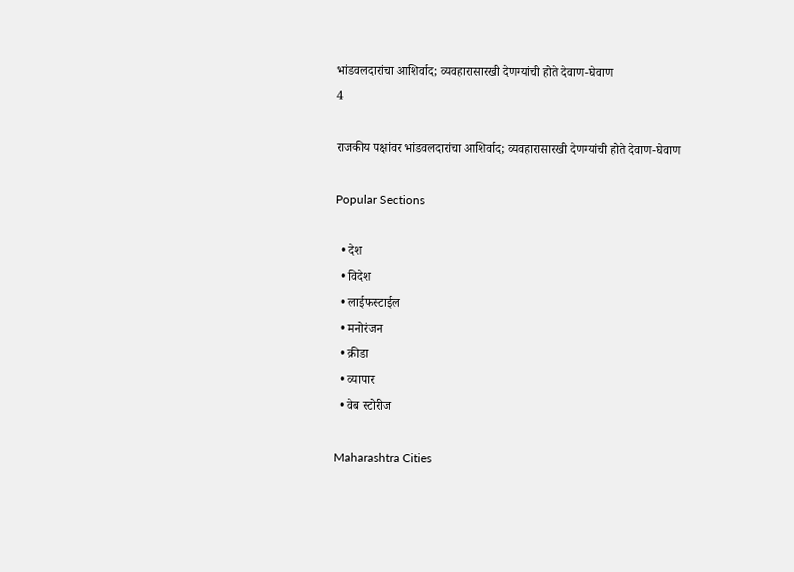भांडवलदारांचा आशिर्वाद; व्यवहारासारखी देणग्यांची होते देवाण-घेवाण
4

राजकीय पक्षांवर भांडवलदारांचा आशिर्वाद; व्यवहारासारखी देणग्यांची होते देवाण-घेवाण

Popular Sections

  • देश
  • विदेश
  • लाईफस्टाईल
  • मनोरंजन
  • क्रीडा
  • व्यापार
  • वेब स्टोरीज

Maharashtra Cities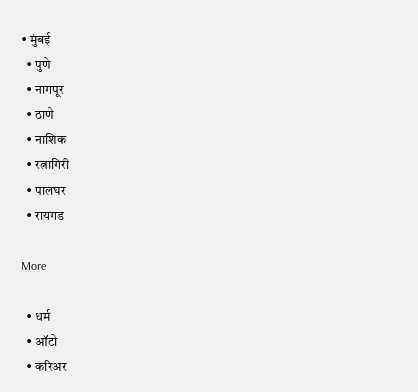• मुंबई
  • पुणे
  • नागपूर
  • ठाणे
  • नाशिक
  • रत्नागिरी
  • पालघर
  • रायगड

More

  • धर्म
  • ऑटो
  • करिअर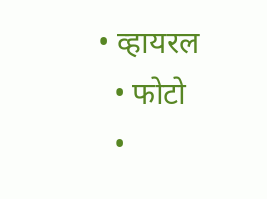• व्हायरल
  • फोटो
  •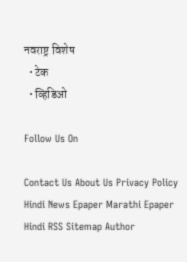नवराष्ट्र विशेष
  • टेक
  • व्हिडिओ

Follow Us On

Contact Us About Us Privacy Policy
Hindi News Epaper Marathi Epaper Hindi RSS Sitemap Author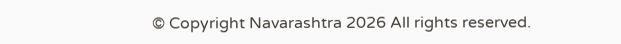© Copyright Navarashtra 2026 All rights reserved.